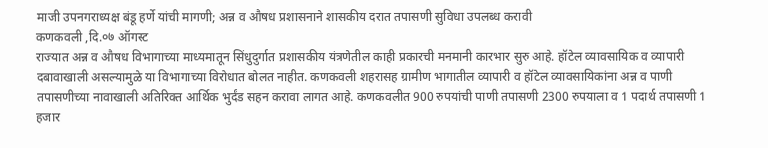माजी उपनगराध्यक्ष बंडू हर्णे यांची मागणी; अन्न व औषध प्रशासनाने शासकीय दरात तपासणी सुविधा उपलब्ध करावी
कणकवली ,दि.०७ ऑगस्ट
राज्यात अन्न व औषध विभागाच्या माध्यमातून सिंधुदुर्गात प्रशासकीय यंत्रणेतील काही प्रकारची मनमानी कारभार सुरु आहे. हॉटेल व्यावसायिक व व्यापारी दबावाखाली असल्यामुळे या विभागाच्या विरोधात बोलत नाहीत. कणकवली शहरासह ग्रामीण भागातील व्यापारी व हॉटेल व्यावसायिकांना अन्न व पाणी तपासणीच्या नावाखाली अतिरिक्त आर्थिक भुर्दंड सहन करावा लागत आहे. कणकवलीत 900 रुपयांची पाणी तपासणी 2300 रुपयाला व 1 पदार्थ तपासणी 1 हजार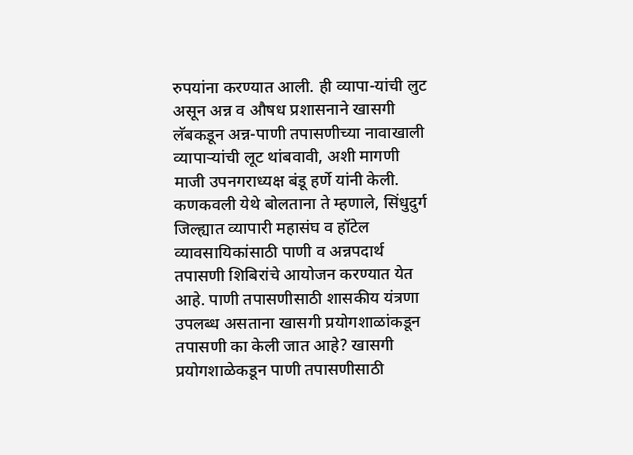रुपयांना करण्यात आली. ही व्यापा-यांची लुट असून अन्न व औषध प्रशासनाने खासगी लॅबकडून अन्न-पाणी तपासणीच्या नावाखाली व्यापाऱ्यांची लूट थांबवावी, अशी मागणी माजी उपनगराध्यक्ष बंडू हर्णे यांनी केली.
कणकवली येथे बोलताना ते म्हणाले, सिंधुदुर्ग जिल्ह्यात व्यापारी महासंघ व हॉटेल व्यावसायिकांसाठी पाणी व अन्नपदार्थ तपासणी शिबिरांचे आयोजन करण्यात येत आहे. पाणी तपासणीसाठी शासकीय यंत्रणा उपलब्ध असताना खासगी प्रयोगशाळांकडून तपासणी का केली जात आहे? खासगी प्रयोगशाळेकडून पाणी तपासणीसाठी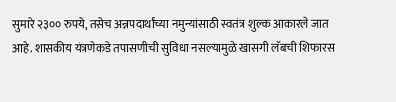सुमारे २३०० रुपये, तसेच अन्नपदार्थांच्या नमुन्यांसाठी स्वतंत्र शुल्क आकारले जात आहे. शासकीय यंत्रणेकडे तपासणीची सुविधा नसल्यामुळे खासगी लॅबची शिफारस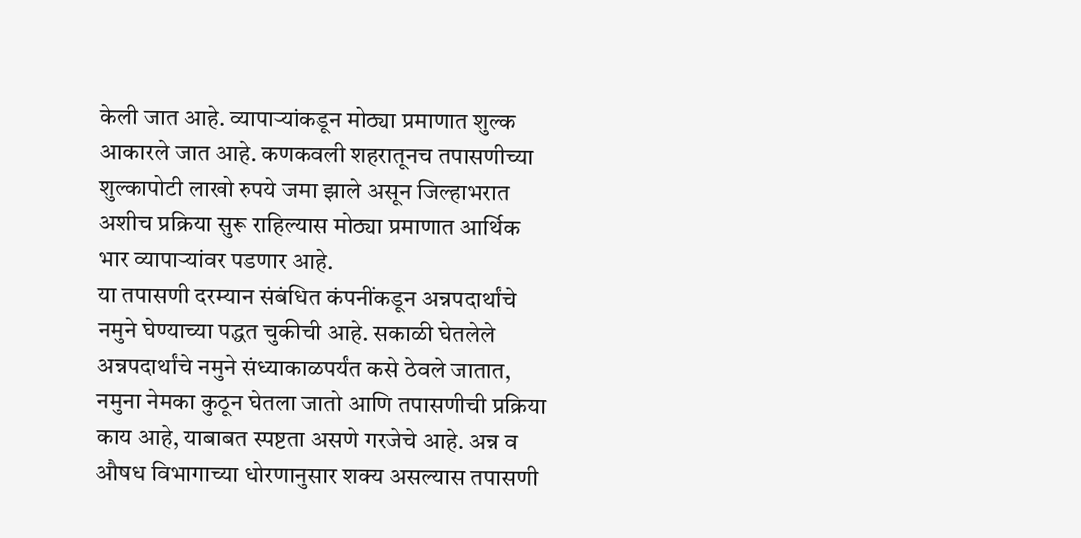केली जात आहे. व्यापाऱ्यांकडून मोठ्या प्रमाणात शुल्क आकारले जात आहे. कणकवली शहरातूनच तपासणीच्या शुल्कापोटी लाखो रुपये जमा झाले असून जिल्हाभरात अशीच प्रक्रिया सुरू राहिल्यास मोठ्या प्रमाणात आर्थिक भार व्यापाऱ्यांवर पडणार आहे.
या तपासणी दरम्यान संबंधित कंपनींकडून अन्नपदार्थांचे नमुने घेण्याच्या पद्धत चुकीची आहे. सकाळी घेतलेले अन्नपदार्थांचे नमुने संध्याकाळपर्यंत कसे ठेवले जातात, नमुना नेमका कुठून घेतला जातो आणि तपासणीची प्रक्रिया काय आहे, याबाबत स्पष्टता असणे गरजेचे आहे. अन्न व औषध विभागाच्या धोरणानुसार शक्य असल्यास तपासणी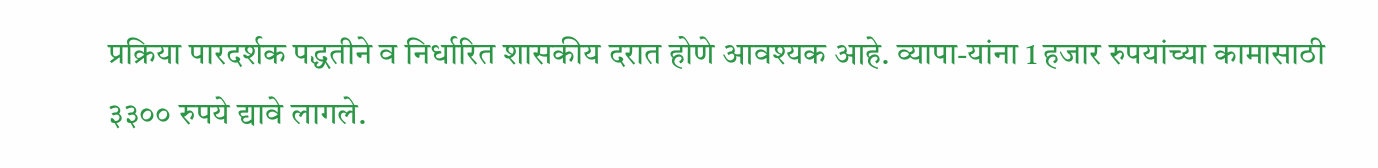प्रक्रिया पारदर्शक पद्धतीने व निर्धारित शासकीय दरात होणे आवश्यक आहे. व्यापा-यांना 1 हजार रुपयांच्या कामासाठी ३३०० रुपये द्यावे लागले.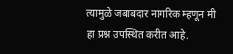त्यामुळे जबाबदार नागरिक म्हणून मी हा प्रश्न उपस्थित करीत आहे.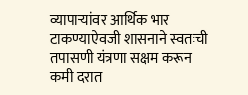व्यापाऱ्यांवर आर्थिक भार टाकण्याऐवजी शासनाने स्वतःची तपासणी यंत्रणा सक्षम करून कमी दरात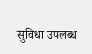सुविधा उपलब्ध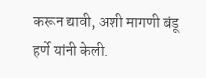करून द्यावी, अशी मागणी बंडू हर्णे यांनी केली.